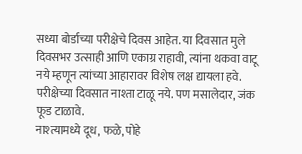सध्या बोर्डाच्या परीक्षेचे दिवस आहेत. या दिवसात मुले दिवसभर उत्साही आणि एकाग्र राहावी, त्यांना थकवा वाटू नये म्हणून त्यांच्या आहारावर विशेष लक्ष द्यायला हवे. परीक्षेच्या दिवसात नाश्ता टाळू नये. पण मसालेदार, जंक फूड टाळावे.
नाश्त्यामध्ये दूध, फळे, पोहे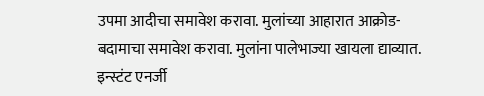उपमा आदीचा समावेश करावा. मुलांच्या आहारात आक्रोड-बदामाचा समावेश करावा. मुलांना पालेभाज्या खायला द्याव्यात. इन्स्टंट एनर्जी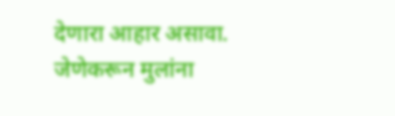देणारा आहार असावा. जेणेकरून मुलांना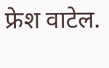फ्रेश वाटेल.